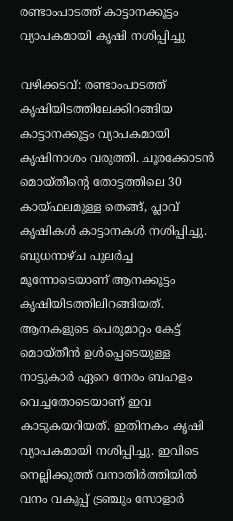രണ്ടാംപാടത്ത് കാട്ടാനക്കൂട്ടം വ‍്യാപകമായി കൃഷി നശിപ്പിച്ചു

വഴിക്കടവ്: രണ്ടാംപാടത്ത് കൃഷിയിടത്തിലേക്കിറങ്ങിയ കാട്ടാനക്കൂട്ടം വ‍്യാപകമായി കൃഷിനാശം വരുത്തി. ചൂരക്കോടൻ മൊയ്തീന്‍റെ തോട്ടത്തിലെ 30 കായ്ഫലമുള്ള തെങ്ങ്, പ്ലാവ് കൃഷികൾ കാട്ടാനകൾ നശിപ്പിച്ചു. ബുധനാഴ്ച പുലർച്ച മൂന്നോടെയാണ് ആനക്കൂട്ടം കൃഷിയിടത്തിലിറങ്ങിയത്. ആനകളുടെ പെരുമാറ്റം കേട്ട് മൊയ്തീൻ ഉൾപ്പെടെയുള്ള നാട്ടുകാർ ഏറെ നേരം ബഹളം വെച്ചതോടെയാണ് ഇവ കാടുകയറിയത്. ഇതിനകം കൃഷി വ‍്യാപകമായി നശിപ്പിച്ചു. ഇവിടെ നെല്ലിക്കുത്ത് വനാതിർത്തിയിൽ വനം വകുപ്പ് ട്രഞ്ചും സോളാർ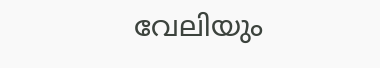വേലിയും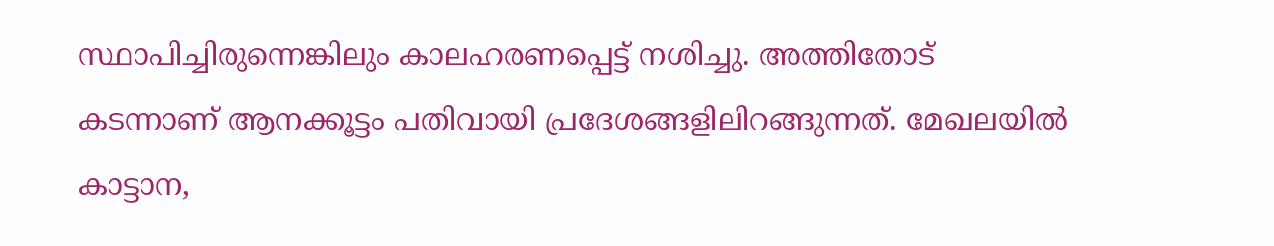സ്ഥാപിച്ചിരുന്നെങ്കിലും കാലഹരണപ്പെട്ട് നശിച്ചു. അത്തിതോട് കടന്നാണ് ആനക്കൂട്ടം പതിവായി പ്രദേശങ്ങളിലിറങ്ങുന്നത്. മേഖലയിൽ കാട്ടാന,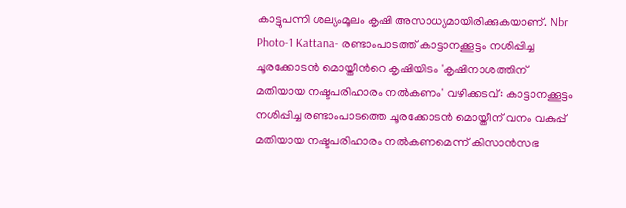കാട്ടുപന്നി ശല‍്യംമൂലം കൃഷി അസാധ‍്യമായിരിക്കുകയാണ്. Nbr Photo-1 Kattana- രണ്ടാംപാടത്ത് കാട്ടാനക്കൂട്ടം നശിപ്പിച്ച ചൂരക്കോടൻ മൊയ്തീന്‍റെ കൃഷിയിടം 'കൃഷിനാശത്തിന് മതിയായ നഷ്ടപരിഹാരം നൽകണം' വഴിക്കടവ്: കാട്ടാനക്കൂട്ടം നശിപ്പിച്ച രണ്ടാംപാടത്തെ ചൂരക്കോടൻ മൊയ്തീന് വനം വകുപ്പ് മതിയായ നഷ്ടപരിഹാരം നൽകണമെന്ന് കിസാൻസഭ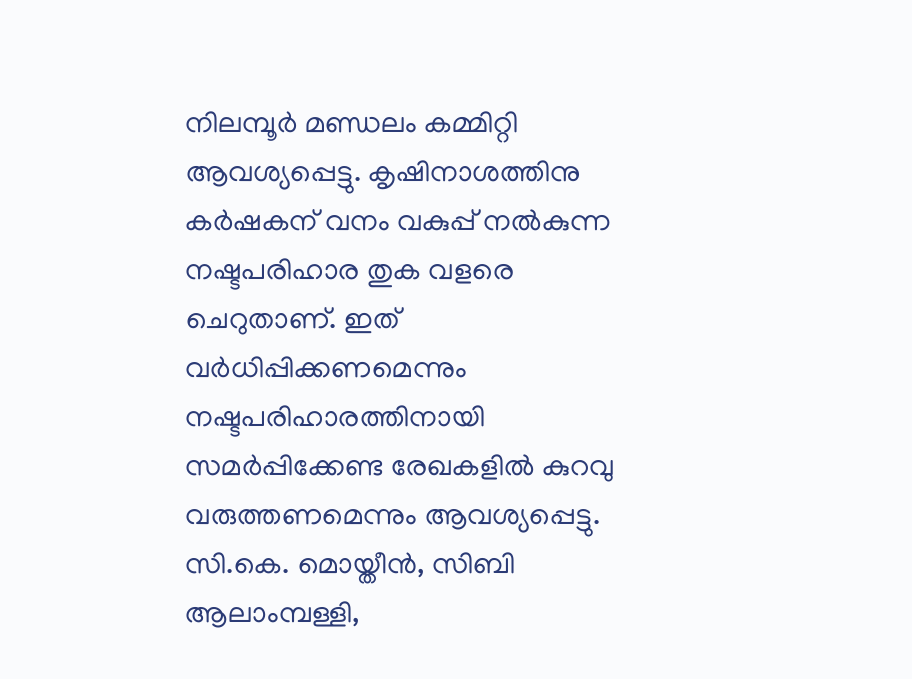നിലമ്പൂർ മണ്ഡലം കമ്മിറ്റി ആവശ‍്യപ്പെട്ടു. കൃഷിനാശത്തിനു കർഷകന് വനം വകുപ്പ് നൽകുന്ന നഷ്ടപരിഹാര തുക വളരെ ചെറുതാണ്. ഇത് വർധിപ്പിക്കണമെന്നും നഷ്ടപരിഹാരത്തിനായി സമർപ്പിക്കേണ്ട രേഖകളിൽ കുറവു വരുത്തണമെന്നും ആവശ‍്യപ്പെട്ടു. സി.കെ. മൊയ്തീൻ, സിബി ആലാംമ്പള്ളി,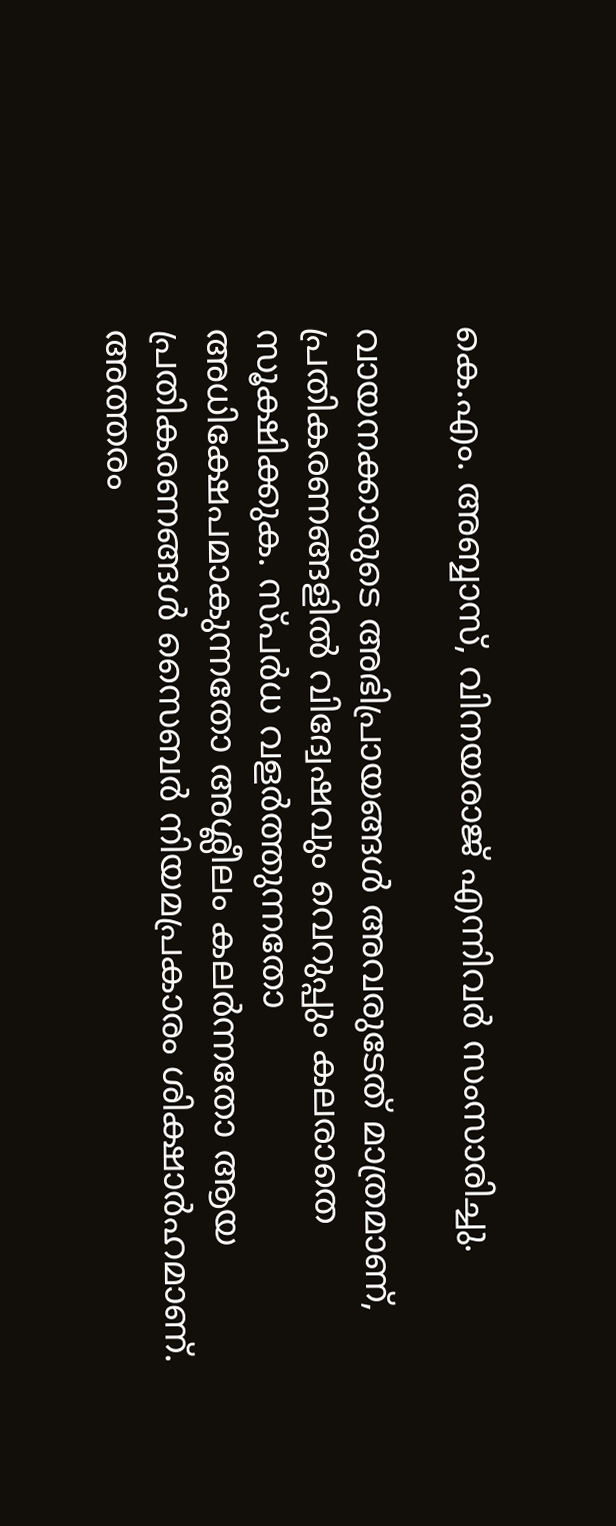കെ.എം. അബ്ബാസ്, വിനയരാജ് എന്നിവർ സംസാരിച്ചു.

വായനക്കാരുടെ അഭിപ്രായങ്ങള്‍ അവരുടേത് മാത്രമാണ്, പ്രതികരണങ്ങളിൽ വിദ്വേഷവും വെറുപ്പും കലരാതെ സൂക്ഷിക്കുക. സ്പർധ വളർത്തുന്നതോ അധിക്ഷേപമാകുന്നതോ അശ്ലീലം കലർന്നതോ ആയ പ്രതികരണങ്ങൾ സൈബർ നിയമപ്രകാരം ശിക്ഷാർഹമാണ്. അത്തരം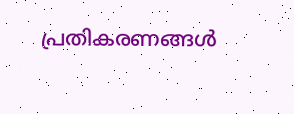പ്രതികരണങ്ങൾ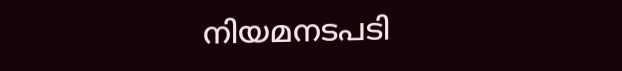നിയമനടപടി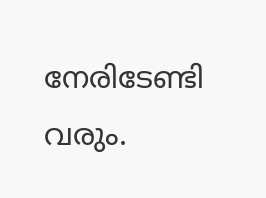നേരിടേണ്ടി വരും.